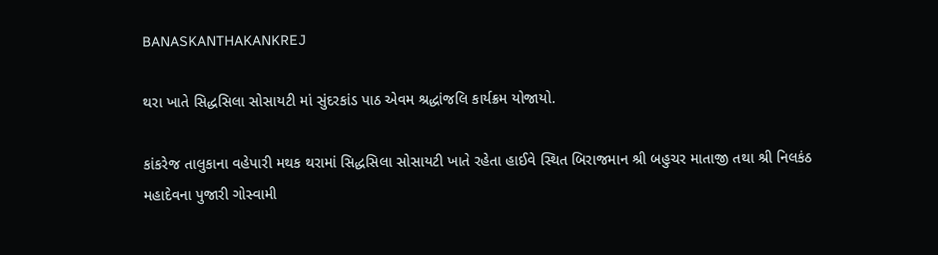BANASKANTHAKANKREJ

થરા ખાતે સિદ્ધસિલા સોસાયટી માં સુંદરકાંડ પાઠ એવમ શ્રદ્ધાંજલિ કાર્યક્રમ યોજાયો.

કાંકરેજ તાલુકાના વહેપારી મથક થરામાં સિદ્ધસિલા સોસાયટી ખાતે રહેતા હાઈવે સ્થિત બિરાજમાન શ્રી બહુચર માતાજી તથા શ્રી નિલકંઠ મહાદેવના પુજારી ગોસ્વામી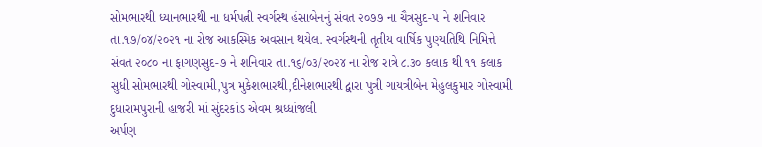સોમભારથી ધ્યાનભારથી ના ધર્મપત્ની સ્વર્ગસ્થ હંસાબેનનું સંવત ૨૦૭૭ ના ચૈત્રસુદ-૫ ને શનિવાર તા.૧૭/૦૪/૨૦૨૧ ના રોજ આકસ્મિક અવસાન થયેલ. સ્વર્ગસ્થની તૃતીય વાર્ષિક પુણ્યતિથિ નિમિત્તે સંવત ૨૦૮૦ ના ફાગણસુદ-૭ ને શનિવાર તા.૧૬/૦૩/૨૦૨૪ ના રોજ રાત્રે ૮.૩૦ કલાક થી ૧૧ કલાક સુધી સોમભારથી ગોસ્વામી,પુત્ર મુકેશભારથી,દીનેશભારથી દ્વારા પુત્રી ગાયત્રીબેન મેહુલકુમાર ગોસ્વામી દુધારામપુરાની હાજરી માં સુંદરકાંડ એવમ શ્રધ્ધાંજલી
અર્પણ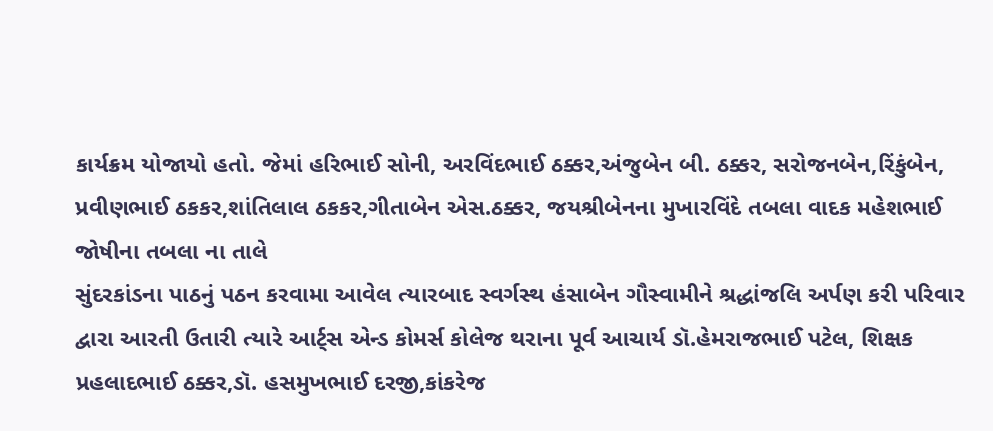કાર્યક્રમ યોજાયો હતો. જેમાં હરિભાઈ સોની, અરવિંદભાઈ ઠક્કર,અંજુબેન બી. ઠક્કર, સરોજનબેન,રિંકુંબેન, પ્રવીણભાઈ ઠકકર,શાંતિલાલ ઠકકર,ગીતાબેન એસ.ઠક્કર, જયશ્રીબેનના મુખારવિંદે તબલા વાદક મહેશભાઈ જોષીના તબલા ના તાલે
સુંદરકાંડના પાઠનું પઠન કરવામા આવેલ ત્યારબાદ સ્વર્ગસ્થ હંસાબેન ગૌસ્વામીને શ્રદ્ધાંજલિ અર્પણ કરી પરિવાર દ્વારા આરતી ઉતારી ત્યારે આર્ટ્સ એન્ડ કોમર્સ કોલેજ થરાના પૂર્વ આચાર્ય ડૉ.હેમરાજભાઈ પટેલ, શિક્ષક પ્રહલાદભાઈ ઠક્કર,ડૉ. હસમુખભાઈ દરજી,કાંકરેજ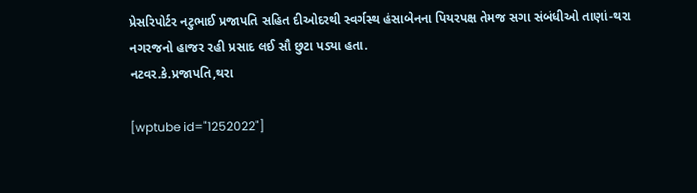પ્રેસરિપોર્ટર નટુભાઈ પ્રજાપતિ સહિત દીઓદરથી સ્વર્ગસ્થ હંસાબેનના પિયરપક્ષ તેમજ સગા સંબંધીઓ તાણાં-થરા નગરજનો હાજર રહી પ્રસાદ લઈ સૌ છુટા પડ્યા હતા.
નટવર.કે.પ્રજાપતિ,થરા

[wptube id="1252022"]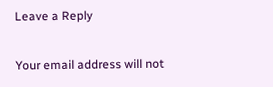Leave a Reply

Your email address will not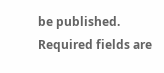be published. Required fields are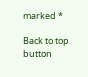marked *

Back to top button